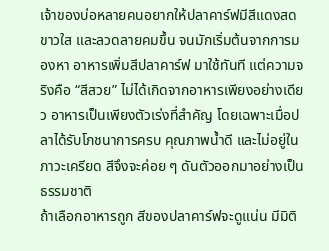เจ้าของบ่อหลายคนอยากให้ปลาคาร์ฟมีสีแดงสด ขาวใส และลวดลายคมขึ้น จนมักเริ่มต้นจากการมองหา อาหารเพิ่มสีปลาคาร์ฟ มาใช้ทันที แต่ความจริงคือ “สีสวย” ไม่ได้เกิดจากอาหารเพียงอย่างเดียว อาหารเป็นเพียงตัวเร่งที่สำคัญ โดยเฉพาะเมื่อปลาได้รับโภชนาการครบ คุณภาพน้ำดี และไม่อยู่ในภาวะเครียด สีจึงจะค่อย ๆ ดันตัวออกมาอย่างเป็นธรรมชาติ
ถ้าเลือกอาหารถูก สีของปลาคาร์ฟจะดูแน่น มีมิติ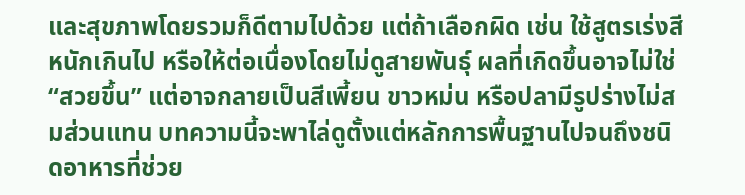และสุขภาพโดยรวมก็ดีตามไปด้วย แต่ถ้าเลือกผิด เช่น ใช้สูตรเร่งสีหนักเกินไป หรือให้ต่อเนื่องโดยไม่ดูสายพันธุ์ ผลที่เกิดขึ้นอาจไม่ใช่ “สวยขึ้น” แต่อาจกลายเป็นสีเพี้ยน ขาวหม่น หรือปลามีรูปร่างไม่สมส่วนแทน บทความนี้จะพาไล่ดูตั้งแต่หลักการพื้นฐานไปจนถึงชนิดอาหารที่ช่วย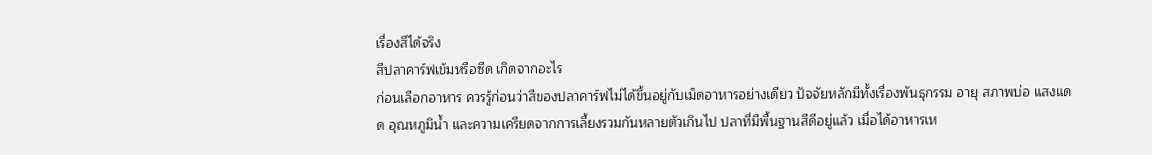เรื่องสีได้จริง
สีปลาคาร์ฟเข้มหรือซีด เกิดจากอะไร
ก่อนเลือกอาหาร ควรรู้ก่อนว่าสีของปลาคาร์ฟไม่ได้ขึ้นอยู่กับเม็ดอาหารอย่างเดียว ปัจจัยหลักมีทั้งเรื่องพันธุกรรม อายุ สภาพบ่อ แสงแดด อุณหภูมิน้ำ และความเครียดจากการเลี้ยงรวมกันหลายตัวเกินไป ปลาที่มีพื้นฐานสีดีอยู่แล้ว เมื่อได้อาหารเห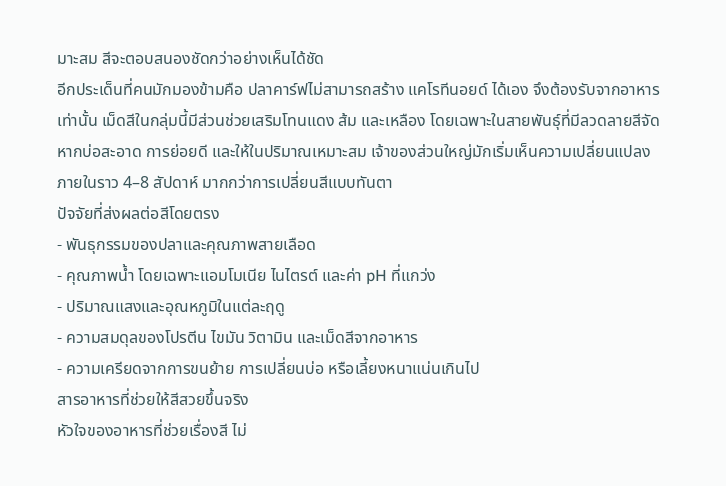มาะสม สีจะตอบสนองชัดกว่าอย่างเห็นได้ชัด
อีกประเด็นที่คนมักมองข้ามคือ ปลาคาร์ฟไม่สามารถสร้าง แคโรทีนอยด์ ได้เอง จึงต้องรับจากอาหารเท่านั้น เม็ดสีในกลุ่มนี้มีส่วนช่วยเสริมโทนแดง ส้ม และเหลือง โดยเฉพาะในสายพันธุ์ที่มีลวดลายสีจัด หากบ่อสะอาด การย่อยดี และให้ในปริมาณเหมาะสม เจ้าของส่วนใหญ่มักเริ่มเห็นความเปลี่ยนแปลงภายในราว 4–8 สัปดาห์ มากกว่าการเปลี่ยนสีแบบทันตา
ปัจจัยที่ส่งผลต่อสีโดยตรง
- พันธุกรรมของปลาและคุณภาพสายเลือด
- คุณภาพน้ำ โดยเฉพาะแอมโมเนีย ไนไตรต์ และค่า pH ที่แกว่ง
- ปริมาณแสงและอุณหภูมิในแต่ละฤดู
- ความสมดุลของโปรตีน ไขมัน วิตามิน และเม็ดสีจากอาหาร
- ความเครียดจากการขนย้าย การเปลี่ยนบ่อ หรือเลี้ยงหนาแน่นเกินไป
สารอาหารที่ช่วยให้สีสวยขึ้นจริง
หัวใจของอาหารที่ช่วยเรื่องสี ไม่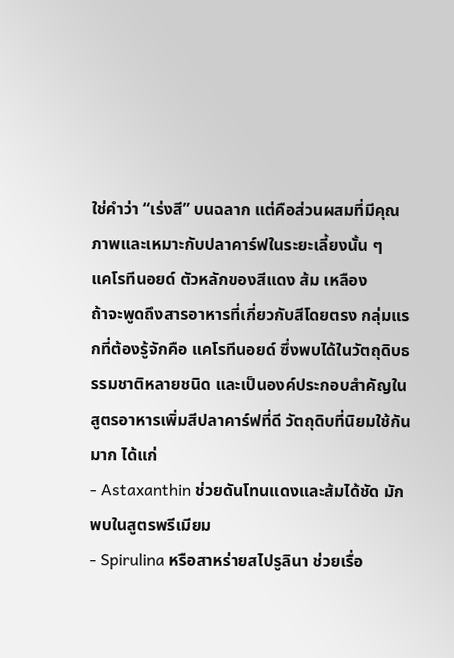ใช่คำว่า “เร่งสี” บนฉลาก แต่คือส่วนผสมที่มีคุณภาพและเหมาะกับปลาคาร์ฟในระยะเลี้ยงนั้น ๆ
แคโรทีนอยด์ ตัวหลักของสีแดง ส้ม เหลือง
ถ้าจะพูดถึงสารอาหารที่เกี่ยวกับสีโดยตรง กลุ่มแรกที่ต้องรู้จักคือ แคโรทีนอยด์ ซึ่งพบได้ในวัตถุดิบธรรมชาติหลายชนิด และเป็นองค์ประกอบสำคัญในสูตรอาหารเพิ่มสีปลาคาร์ฟที่ดี วัตถุดิบที่นิยมใช้กันมาก ได้แก่
- Astaxanthin ช่วยดันโทนแดงและส้มได้ชัด มักพบในสูตรพรีเมียม
- Spirulina หรือสาหร่ายสไปรูลินา ช่วยเรื่อ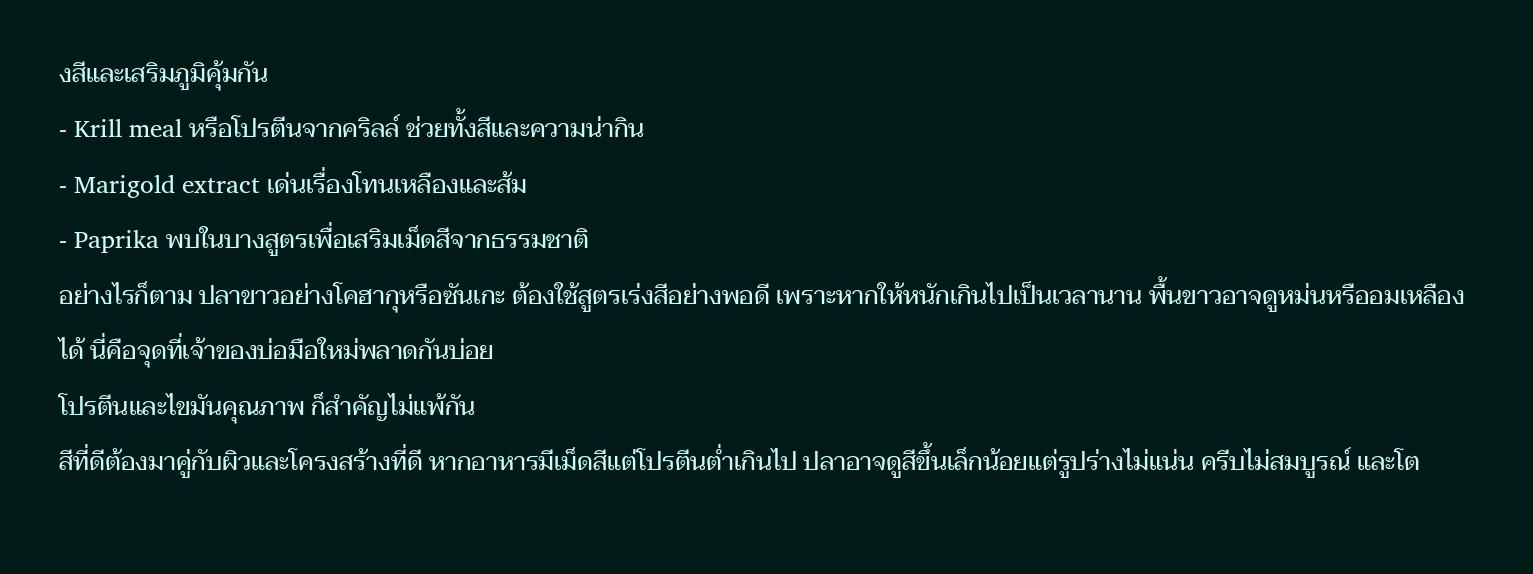งสีและเสริมภูมิคุ้มกัน
- Krill meal หรือโปรตีนจากคริลล์ ช่วยทั้งสีและความน่ากิน
- Marigold extract เด่นเรื่องโทนเหลืองและส้ม
- Paprika พบในบางสูตรเพื่อเสริมเม็ดสีจากธรรมชาติ
อย่างไรก็ตาม ปลาขาวอย่างโคฮากุหรือซันเกะ ต้องใช้สูตรเร่งสีอย่างพอดี เพราะหากให้หนักเกินไปเป็นเวลานาน พื้นขาวอาจดูหม่นหรืออมเหลืองได้ นี่คือจุดที่เจ้าของบ่อมือใหม่พลาดกันบ่อย
โปรตีนและไขมันคุณภาพ ก็สำคัญไม่แพ้กัน
สีที่ดีต้องมาคู่กับผิวและโครงสร้างที่ดี หากอาหารมีเม็ดสีแต่โปรตีนต่ำเกินไป ปลาอาจดูสีขึ้นเล็กน้อยแต่รูปร่างไม่แน่น ครีบไม่สมบูรณ์ และโต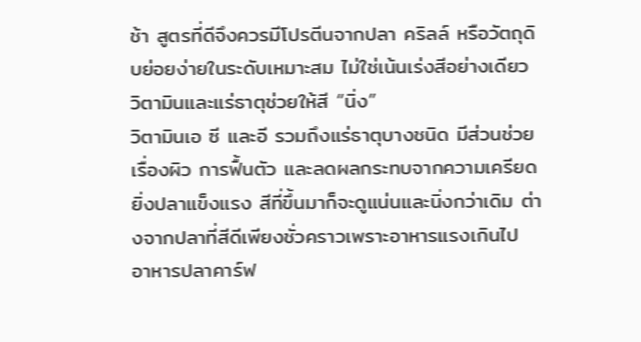ช้า สูตรที่ดีจึงควรมีโปรตีนจากปลา คริลล์ หรือวัตถุดิบย่อยง่ายในระดับเหมาะสม ไม่ใช่เน้นเร่งสีอย่างเดียว
วิตามินและแร่ธาตุช่วยให้สี “นิ่ง”
วิตามินเอ ซี และอี รวมถึงแร่ธาตุบางชนิด มีส่วนช่วยเรื่องผิว การฟื้นตัว และลดผลกระทบจากความเครียด ยิ่งปลาแข็งแรง สีที่ขึ้นมาก็จะดูแน่นและนิ่งกว่าเดิม ต่างจากปลาที่สีดีเพียงชั่วคราวเพราะอาหารแรงเกินไป
อาหารปลาคาร์ฟ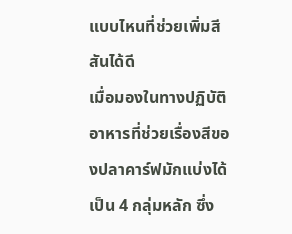แบบไหนที่ช่วยเพิ่มสีสันได้ดี
เมื่อมองในทางปฏิบัติ อาหารที่ช่วยเรื่องสีของปลาคาร์ฟมักแบ่งได้เป็น 4 กลุ่มหลัก ซึ่ง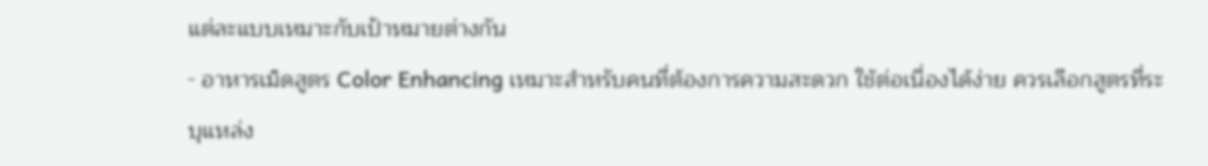แต่ละแบบเหมาะกับเป้าหมายต่างกัน
- อาหารเม็ดสูตร Color Enhancing เหมาะสำหรับคนที่ต้องการความสะดวก ใช้ต่อเนื่องได้ง่าย ควรเลือกสูตรที่ระบุแหล่ง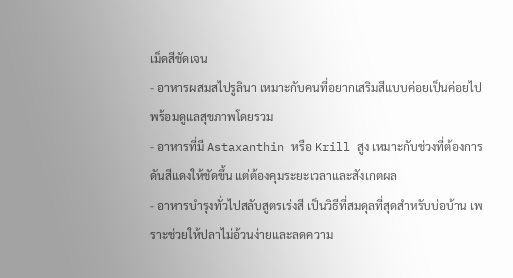เม็ดสีชัดเจน
- อาหารผสมสไปรูลินา เหมาะกับคนที่อยากเสริมสีแบบค่อยเป็นค่อยไป พร้อมดูแลสุขภาพโดยรวม
- อาหารที่มี Astaxanthin หรือ Krill สูง เหมาะกับช่วงที่ต้องการดันสีแดงให้ชัดขึ้น แต่ต้องคุมระยะเวลาและสังเกตผล
- อาหารบำรุงทั่วไปสลับสูตรเร่งสี เป็นวิธีที่สมดุลที่สุดสำหรับบ่อบ้าน เพราะช่วยให้ปลาไม่อ้วนง่ายและลดความ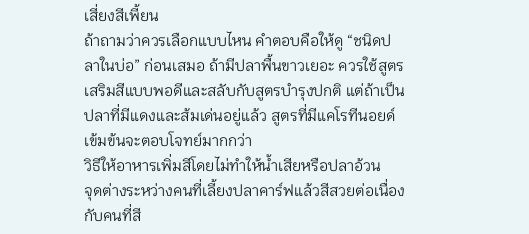เสี่ยงสีเพี้ยน
ถ้าถามว่าควรเลือกแบบไหน คำตอบคือให้ดู “ชนิดปลาในบ่อ” ก่อนเสมอ ถ้ามีปลาพื้นขาวเยอะ ควรใช้สูตรเสริมสีแบบพอดีและสลับกับสูตรบำรุงปกติ แต่ถ้าเป็นปลาที่มีแดงและส้มเด่นอยู่แล้ว สูตรที่มีแคโรทีนอยด์เข้มข้นจะตอบโจทย์มากกว่า
วิธีให้อาหารเพิ่มสีโดยไม่ทำให้น้ำเสียหรือปลาอ้วน
จุดต่างระหว่างคนที่เลี้ยงปลาคาร์ฟแล้วสีสวยต่อเนื่อง กับคนที่สี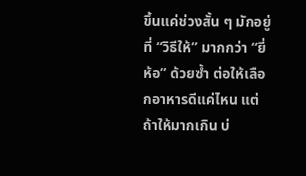ขึ้นแค่ช่วงสั้น ๆ มักอยู่ที่ “วิธีให้” มากกว่า “ยี่ห้อ” ด้วยซ้ำ ต่อให้เลือกอาหารดีแค่ไหน แต่ถ้าให้มากเกิน บ่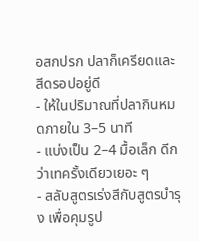อสกปรก ปลาก็เครียดและสีดรอปอยู่ดี
- ให้ในปริมาณที่ปลากินหมดภายใน 3–5 นาที
- แบ่งเป็น 2–4 มื้อเล็ก ดีกว่าเทครั้งเดียวเยอะ ๆ
- สลับสูตรเร่งสีกับสูตรบำรุง เพื่อคุมรูป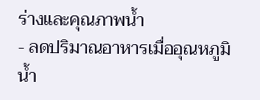ร่างและคุณภาพน้ำ
- ลดปริมาณอาหารเมื่ออุณหภูมิน้ำ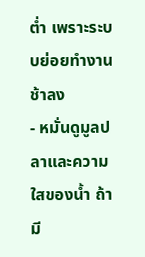ต่ำ เพราะระบบย่อยทำงานช้าลง
- หมั่นดูมูลปลาและความใสของน้ำ ถ้ามี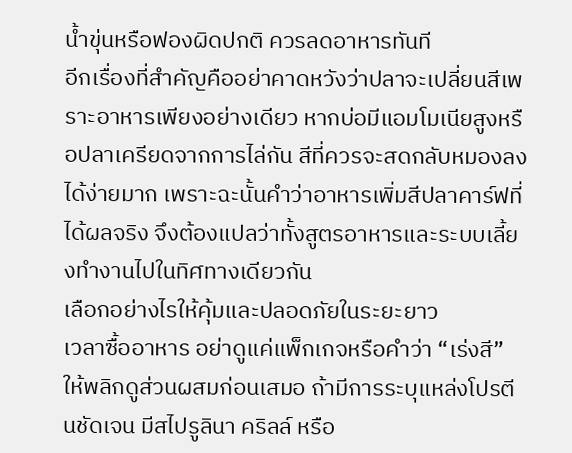น้ำขุ่นหรือฟองผิดปกติ ควรลดอาหารทันที
อีกเรื่องที่สำคัญคืออย่าคาดหวังว่าปลาจะเปลี่ยนสีเพราะอาหารเพียงอย่างเดียว หากบ่อมีแอมโมเนียสูงหรือปลาเครียดจากการไล่กัน สีที่ควรจะสดกลับหมองลงได้ง่ายมาก เพราะฉะนั้นคำว่าอาหารเพิ่มสีปลาคาร์ฟที่ได้ผลจริง จึงต้องแปลว่าทั้งสูตรอาหารและระบบเลี้ยงทำงานไปในทิศทางเดียวกัน
เลือกอย่างไรให้คุ้มและปลอดภัยในระยะยาว
เวลาซื้ออาหาร อย่าดูแค่แพ็กเกจหรือคำว่า “เร่งสี” ให้พลิกดูส่วนผสมก่อนเสมอ ถ้ามีการระบุแหล่งโปรตีนชัดเจน มีสไปรูลินา คริลล์ หรือ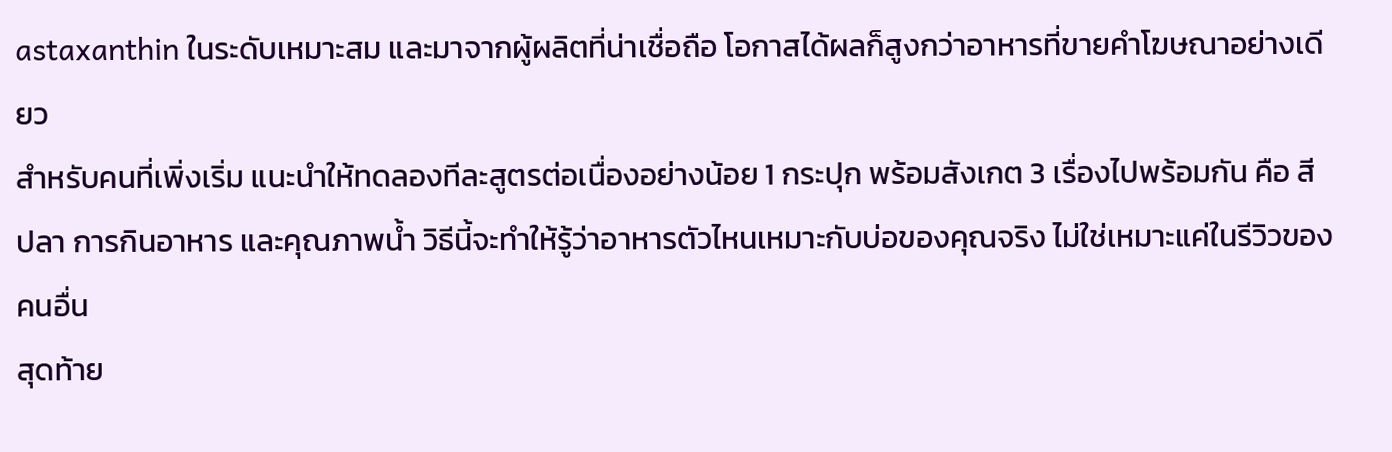astaxanthin ในระดับเหมาะสม และมาจากผู้ผลิตที่น่าเชื่อถือ โอกาสได้ผลก็สูงกว่าอาหารที่ขายคำโฆษณาอย่างเดียว
สำหรับคนที่เพิ่งเริ่ม แนะนำให้ทดลองทีละสูตรต่อเนื่องอย่างน้อย 1 กระปุก พร้อมสังเกต 3 เรื่องไปพร้อมกัน คือ สีปลา การกินอาหาร และคุณภาพน้ำ วิธีนี้จะทำให้รู้ว่าอาหารตัวไหนเหมาะกับบ่อของคุณจริง ไม่ใช่เหมาะแค่ในรีวิวของคนอื่น
สุดท้าย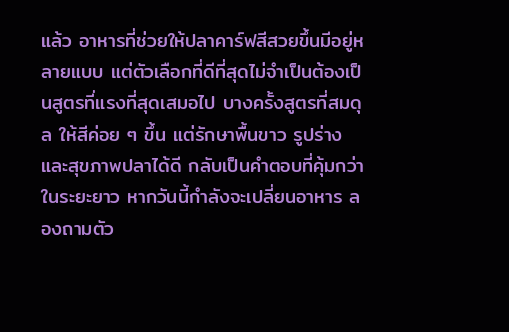แล้ว อาหารที่ช่วยให้ปลาคาร์ฟสีสวยขึ้นมีอยู่หลายแบบ แต่ตัวเลือกที่ดีที่สุดไม่จำเป็นต้องเป็นสูตรที่แรงที่สุดเสมอไป บางครั้งสูตรที่สมดุล ให้สีค่อย ๆ ขึ้น แต่รักษาพื้นขาว รูปร่าง และสุขภาพปลาได้ดี กลับเป็นคำตอบที่คุ้มกว่าในระยะยาว หากวันนี้กำลังจะเปลี่ยนอาหาร ลองถามตัว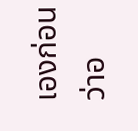เองก่อนว่าอ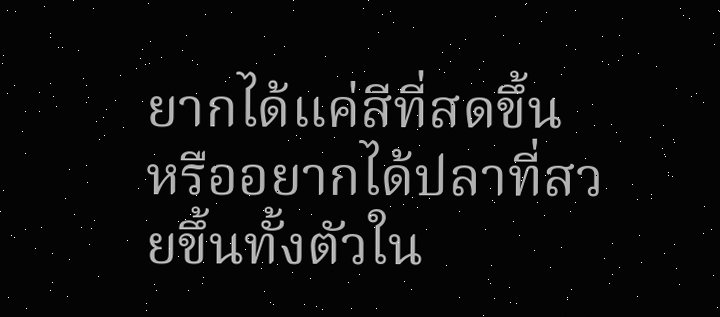ยากได้แค่สีที่สดขึ้น หรืออยากได้ปลาที่สวยขึ้นทั้งตัวใน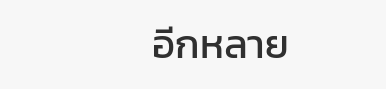อีกหลาย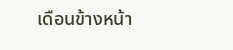เดือนข้างหน้า